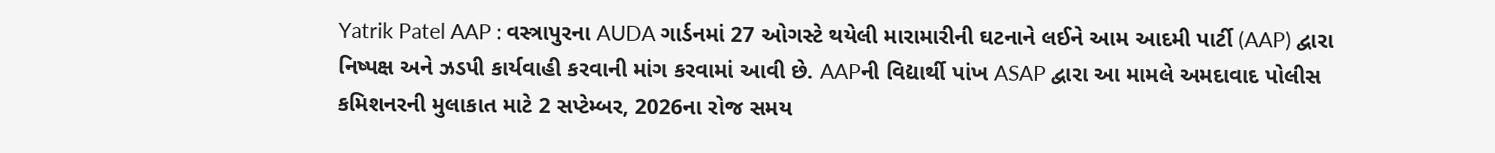Yatrik Patel AAP : વસ્ત્રાપુરના AUDA ગાર્ડનમાં 27 ઓગસ્ટે થયેલી મારામારીની ઘટનાને લઈને આમ આદમી પાર્ટી (AAP) દ્વારા નિષ્પક્ષ અને ઝડપી કાર્યવાહી કરવાની માંગ કરવામાં આવી છે. AAPની વિદ્યાર્થી પાંખ ASAP દ્વારા આ મામલે અમદાવાદ પોલીસ કમિશનરની મુલાકાત માટે 2 સપ્ટેમ્બર, 2026ના રોજ સમય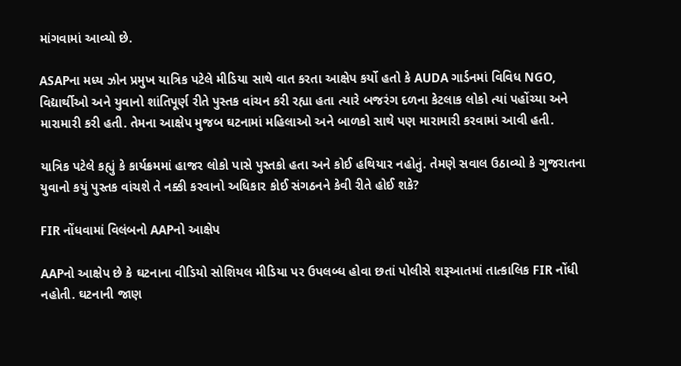માંગવામાં આવ્યો છે.

ASAPના મધ્ય ઝોન પ્રમુખ યાત્રિક પટેલે મીડિયા સાથે વાત કરતા આક્ષેપ કર્યો હતો કે AUDA ગાર્ડનમાં વિવિધ NGO, વિદ્યાર્થીઓ અને યુવાનો શાંતિપૂર્ણ રીતે પુસ્તક વાંચન કરી રહ્યા હતા ત્યારે બજરંગ દળના કેટલાક લોકો ત્યાં પહોંચ્યા અને મારામારી કરી હતી. તેમના આક્ષેપ મુજબ ઘટનામાં મહિલાઓ અને બાળકો સાથે પણ મારામારી કરવામાં આવી હતી.

યાત્રિક પટેલે કહ્યું કે કાર્યક્રમમાં હાજર લોકો પાસે પુસ્તકો હતા અને કોઈ હથિયાર નહોતું. તેમણે સવાલ ઉઠાવ્યો કે ગુજરાતના યુવાનો કયું પુસ્તક વાંચશે તે નક્કી કરવાનો અધિકાર કોઈ સંગઠનને કેવી રીતે હોઈ શકે?

FIR નોંધવામાં વિલંબનો AAPનો આક્ષેપ

AAPનો આક્ષેપ છે કે ઘટનાના વીડિયો સોશિયલ મીડિયા પર ઉપલબ્ધ હોવા છતાં પોલીસે શરૂઆતમાં તાત્કાલિક FIR નોંધી નહોતી. ઘટનાની જાણ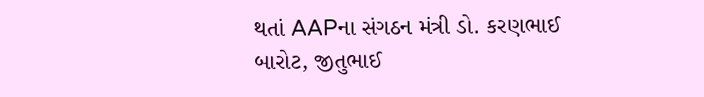થતાં AAPના સંગઠન મંત્રી ડો. કરણભાઈ બારોટ, જીતુભાઈ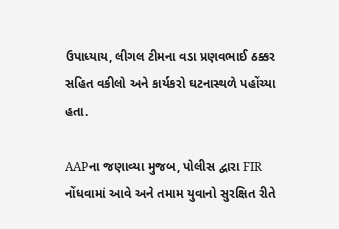ઉપાધ્યાય, લીગલ ટીમના વડા પ્રણવભાઈ ઠક્કર સહિત વકીલો અને કાર્યકરો ઘટનાસ્થળે પહોંચ્યા હતા.

AAPના જણાવ્યા મુજબ, પોલીસ દ્વારા FIR નોંધવામાં આવે અને તમામ યુવાનો સુરક્ષિત રીતે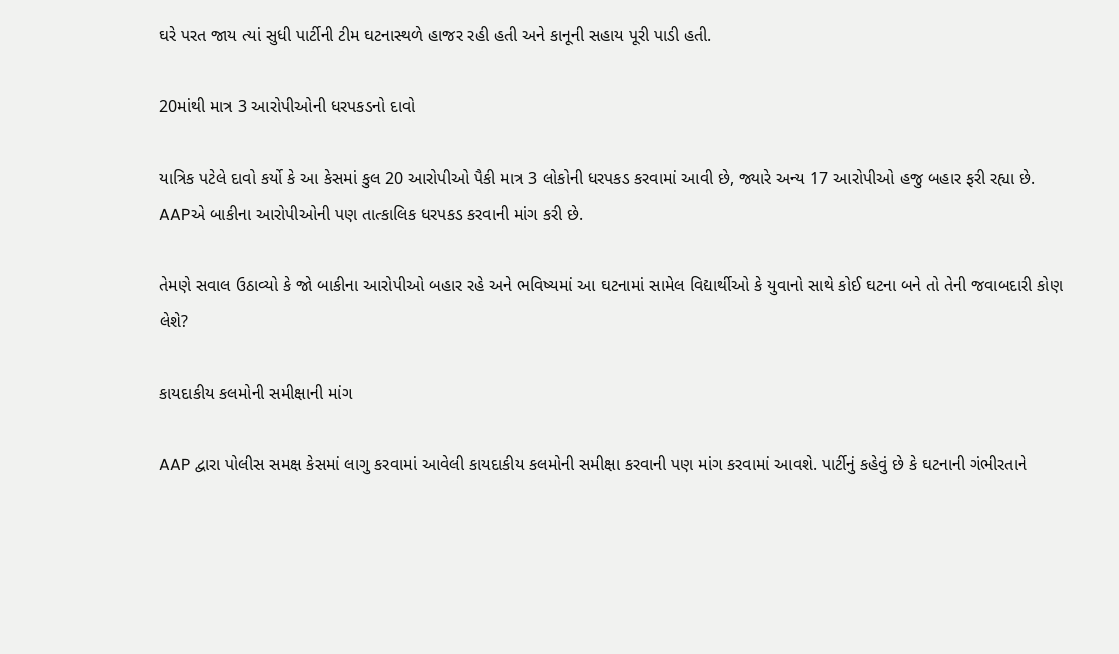ઘરે પરત જાય ત્યાં સુધી પાર્ટીની ટીમ ઘટનાસ્થળે હાજર રહી હતી અને કાનૂની સહાય પૂરી પાડી હતી.

20માંથી માત્ર 3 આરોપીઓની ધરપકડનો દાવો

યાત્રિક પટેલે દાવો કર્યો કે આ કેસમાં કુલ 20 આરોપીઓ પૈકી માત્ર 3 લોકોની ધરપકડ કરવામાં આવી છે, જ્યારે અન્ય 17 આરોપીઓ હજુ બહાર ફરી રહ્યા છે. AAPએ બાકીના આરોપીઓની પણ તાત્કાલિક ધરપકડ કરવાની માંગ કરી છે.

તેમણે સવાલ ઉઠાવ્યો કે જો બાકીના આરોપીઓ બહાર રહે અને ભવિષ્યમાં આ ઘટનામાં સામેલ વિદ્યાર્થીઓ કે યુવાનો સાથે કોઈ ઘટના બને તો તેની જવાબદારી કોણ લેશે?

કાયદાકીય કલમોની સમીક્ષાની માંગ

AAP દ્વારા પોલીસ સમક્ષ કેસમાં લાગુ કરવામાં આવેલી કાયદાકીય કલમોની સમીક્ષા કરવાની પણ માંગ કરવામાં આવશે. પાર્ટીનું કહેવું છે કે ઘટનાની ગંભીરતાને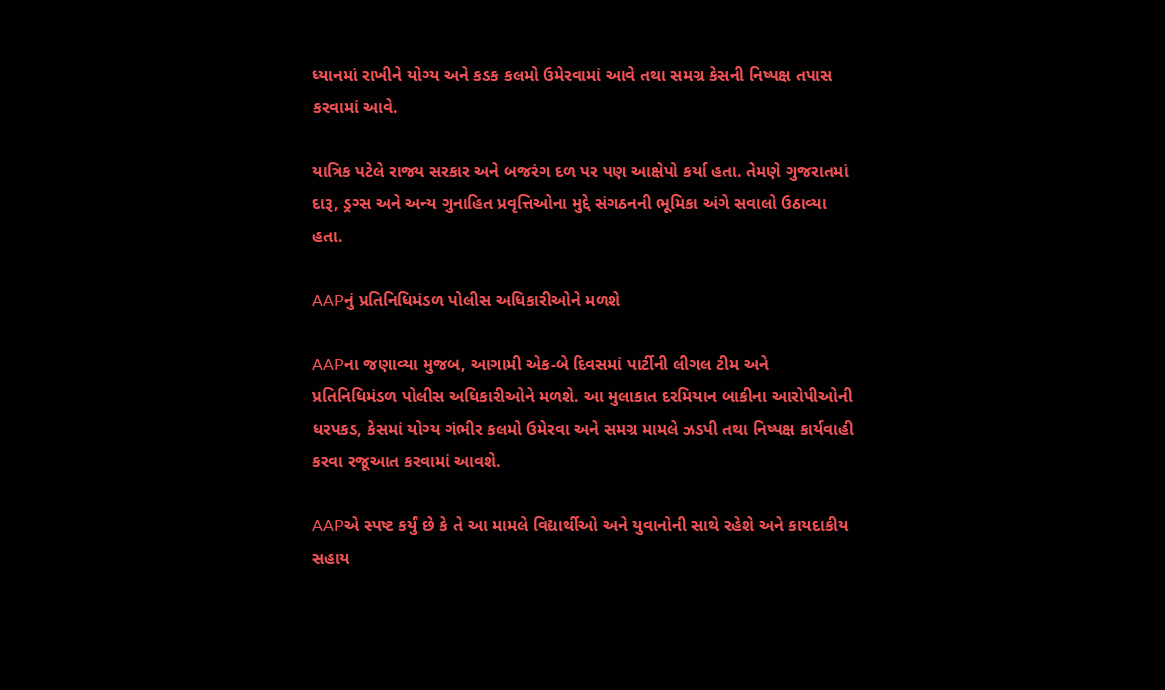ધ્યાનમાં રાખીને યોગ્ય અને કડક કલમો ઉમેરવામાં આવે તથા સમગ્ર કેસની નિષ્પક્ષ તપાસ કરવામાં આવે.

યાત્રિક પટેલે રાજ્ય સરકાર અને બજરંગ દળ પર પણ આક્ષેપો કર્યા હતા. તેમણે ગુજરાતમાં દારૂ, ડ્રગ્સ અને અન્ય ગુનાહિત પ્રવૃત્તિઓના મુદ્દે સંગઠનની ભૂમિકા અંગે સવાલો ઉઠાવ્યા હતા.

AAPનું પ્રતિનિધિમંડળ પોલીસ અધિકારીઓને મળશે

AAPના જણાવ્યા મુજબ, આગામી એક-બે દિવસમાં પાર્ટીની લીગલ ટીમ અને પ્રતિનિધિમંડળ પોલીસ અધિકારીઓને મળશે. આ મુલાકાત દરમિયાન બાકીના આરોપીઓની ધરપકડ, કેસમાં યોગ્ય ગંભીર કલમો ઉમેરવા અને સમગ્ર મામલે ઝડપી તથા નિષ્પક્ષ કાર્યવાહી કરવા રજૂઆત કરવામાં આવશે.

AAPએ સ્પષ્ટ કર્યું છે કે તે આ મામલે વિદ્યાર્થીઓ અને યુવાનોની સાથે રહેશે અને કાયદાકીય સહાય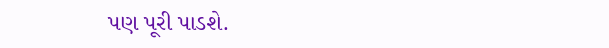પણ પૂરી પાડશે.